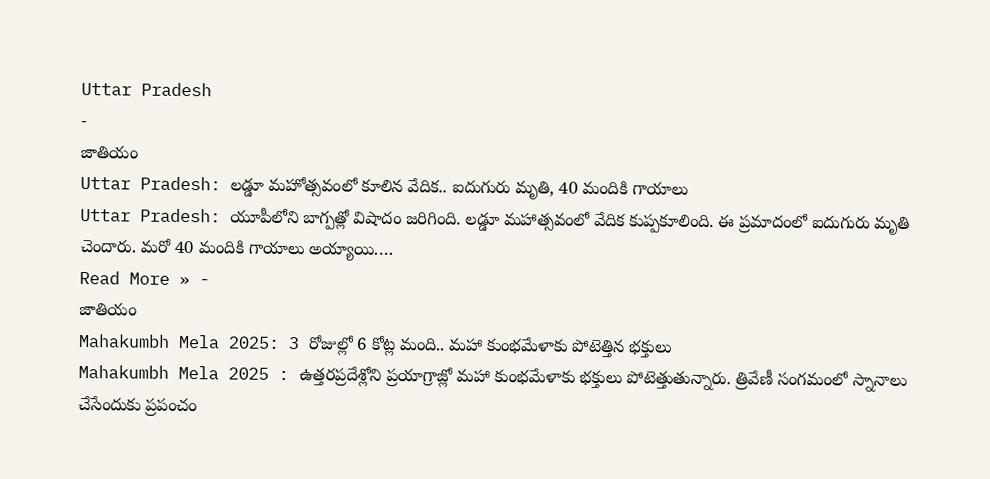Uttar Pradesh
-
జాతియం
Uttar Pradesh: లడ్డూ మహోత్సవంలో కూలిన వేదిక.. ఐదుగురు మృతి, 40 మందికి గాయాలు
Uttar Pradesh: యూపీలోని బాగ్పత్లో విషాదం జరిగింది. లడ్డూ మహాత్సవంలో వేదిక కుప్పకూలింది. ఈ ప్రమాదంలో ఐదుగురు మృతి చెందారు. మరో 40 మందికి గాయాలు అయ్యాయి.…
Read More » -
జాతియం
Mahakumbh Mela 2025: 3 రోజుల్లో 6 కోట్ల మంది.. మహా కుంభమేళాకు పోటెత్తిన భక్తులు
Mahakumbh Mela 2025 : ఉత్తరప్రదేశ్లోని ప్రయాగ్రాజ్లో మహా కుంభమేళాకు భక్తులు పోటెత్తుతున్నారు. త్రివేణీ సంగమంలో స్నానాలు చేసేందుకు ప్రపంచం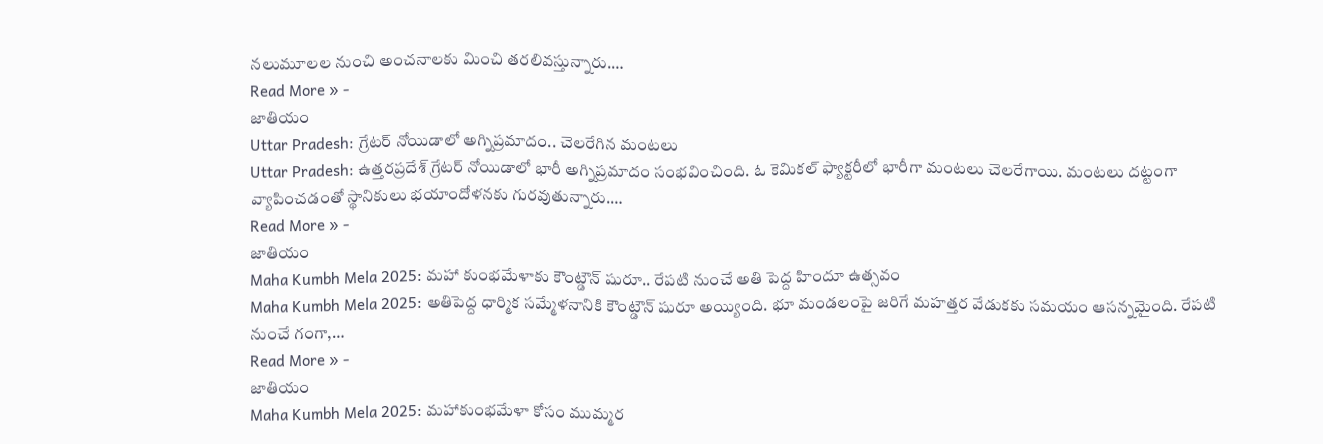నలుమూలల నుంచి అంచనాలకు మించి తరలివస్తున్నారు.…
Read More » -
జాతియం
Uttar Pradesh: గ్రేటర్ నోయిడాలో అగ్నిప్రమాదం.. చెలరేగిన మంటలు
Uttar Pradesh: ఉత్తరప్రదేశ్ గ్రేటర్ నోయిడాలో భారీ అగ్నిప్రమాదం సంభవించింది. ఓ కెమికల్ ఫ్యాక్టరీలో భారీగా మంటలు చెలరేగాయి. మంటలు దట్టంగా వ్యాపించడంతో స్థానికులు భయాందోళనకు గురవుతున్నారు.…
Read More » -
జాతియం
Maha Kumbh Mela 2025: మహా కుంభమేళాకు కౌంట్డౌన్ షురూ.. రేపటి నుంచే అతి పెద్ద హిందూ ఉత్సవం
Maha Kumbh Mela 2025: అతిపెద్ద ధార్మిక సమ్మేళనానికి కౌంట్డౌన్ షురూ అయ్యింది. భూ మండలంపై జరిగే మహత్తర వేడుకకు సమయం ఆసన్నమైంది. రేపటి నుంచే గంగా,…
Read More » -
జాతియం
Maha Kumbh Mela 2025: మహాకుంభమేళా కోసం ముమ్మర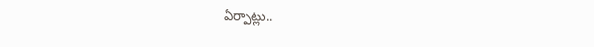ఏర్పాట్లు..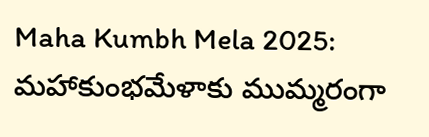Maha Kumbh Mela 2025: మహాకుంభమేళాకు ముమ్మరంగా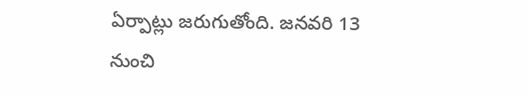ఏర్పాట్లు జరుగుతోంది. జనవరి 13 నుంచి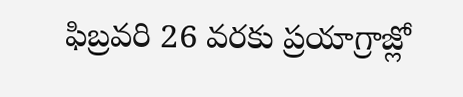ఫిబ్రవరి 26 వరకు ప్రయాగ్రాజ్లో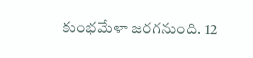కుంభమేళా జరగనుంది. 12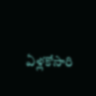ఏళ్లకోసారి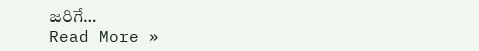జరిగే…
Read More »